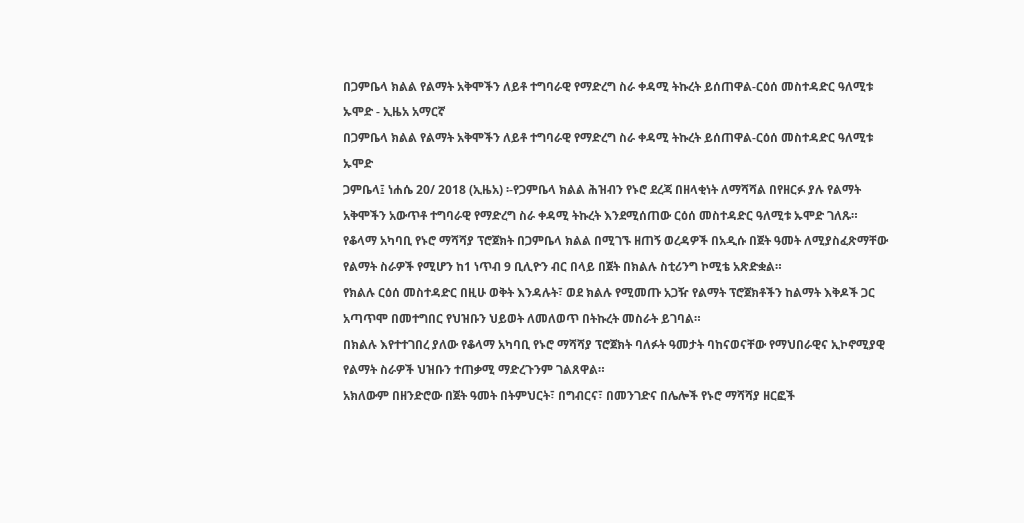በጋምቤላ ክልል የልማት አቅሞችን ለይቶ ተግባራዊ የማድረግ ስራ ቀዳሚ ትኩረት ይሰጠዋል-ርዕሰ መስተዳድር ዓለሚቱ ኡሞድ - ኢዜአ አማርኛ
በጋምቤላ ክልል የልማት አቅሞችን ለይቶ ተግባራዊ የማድረግ ስራ ቀዳሚ ትኩረት ይሰጠዋል-ርዕሰ መስተዳድር ዓለሚቱ ኡሞድ
ጋምቤላ፤ ነሐሴ 20/ 2018 (ኢዜአ) ፡-የጋምቤላ ክልል ሕዝብን የኑሮ ደረጃ በዘላቂነት ለማሻሻል በየዘርፉ ያሉ የልማት አቅሞችን አውጥቶ ተግባራዊ የማድረግ ስራ ቀዳሚ ትኩረት እንደሚሰጠው ርዕሰ መስተዳድር ዓለሚቱ ኡሞድ ገለጹ።
የቆላማ አካባቢ የኑሮ ማሻሻያ ፕሮጀክት በጋምቤላ ክልል በሚገኙ ዘጠኝ ወረዳዎች በአዲሱ በጀት ዓመት ለሚያስፈጽማቸው የልማት ስራዎች የሚሆን ከ1 ነጥብ 9 ቢሊዮን ብር በላይ በጀት በክልሉ ስቲሪንግ ኮሚቴ አጽድቋል።
የክልሉ ርዕሰ መስተዳድር በዚሁ ወቅት እንዳሉት፣ ወደ ክልሉ የሚመጡ አጋዥ የልማት ፕሮጀክቶችን ከልማት እቅዶች ጋር አጣጥሞ በመተግበር የህዝቡን ህይወት ለመለወጥ በትኩረት መስራት ይገባል።
በክልሉ እየተተገበረ ያለው የቆላማ አካባቢ የኑሮ ማሻሻያ ፕሮጀክት ባለፉት ዓመታት ባከናወናቸው የማህበራዊና ኢኮኖሚያዊ የልማት ስራዎች ህዝቡን ተጠቃሚ ማድረጉንም ገልጸዋል።
አክለውም በዘንድሮው በጀት ዓመት በትምህርት፣ በግብርና፣ በመንገድና በሌሎች የኑሮ ማሻሻያ ዘርፎች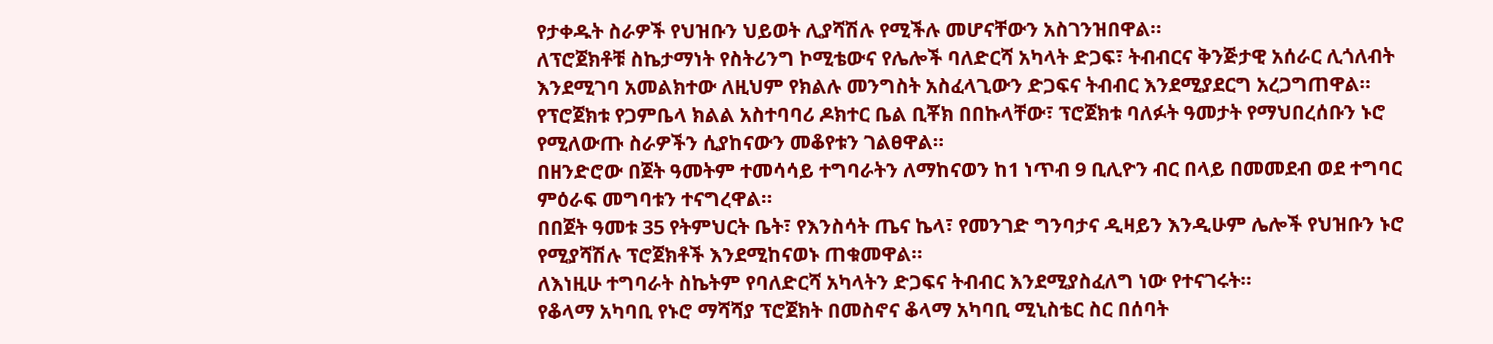የታቀዱት ስራዎች የህዝቡን ህይወት ሊያሻሽሉ የሚችሉ መሆናቸውን አስገንዝበዋል።
ለፕሮጀክቶቹ ስኬታማነት የስትሪንግ ኮሚቴውና የሌሎች ባለድርሻ አካላት ድጋፍ፣ ትብብርና ቅንጅታዊ አሰራር ሊጎለብት እንደሚገባ አመልክተው ለዚህም የክልሉ መንግስት አስፈላጊውን ድጋፍና ትብብር እንደሚያደርግ አረጋግጠዋል።
የፕሮጀክቱ የጋምቤላ ክልል አስተባባሪ ዶክተር ቤል ቢቾክ በበኩላቸው፣ ፕሮጀክቱ ባለፉት ዓመታት የማህበረሰቡን ኑሮ የሚለውጡ ስራዎችን ሲያከናውን መቆየቱን ገልፀዋል።
በዘንድሮው በጀት ዓመትም ተመሳሳይ ተግባራትን ለማከናወን ከ1 ነጥብ 9 ቢሊዮን ብር በላይ በመመደብ ወደ ተግባር ምዕራፍ መግባቱን ተናግረዋል።
በበጀት ዓመቱ 35 የትምህርት ቤት፣ የእንስሳት ጤና ኬላ፣ የመንገድ ግንባታና ዲዛይን እንዲሁም ሌሎች የህዝቡን ኑሮ የሚያሻሽሉ ፕሮጀክቶች እንደሚከናወኑ ጠቁመዋል።
ለእነዚሁ ተግባራት ስኬትም የባለድርሻ አካላትን ድጋፍና ትብብር እንደሚያስፈለግ ነው የተናገሩት።
የቆላማ አካባቢ የኑሮ ማሻሻያ ፕሮጀክት በመስኖና ቆላማ አካባቢ ሚኒስቴር ስር በሰባት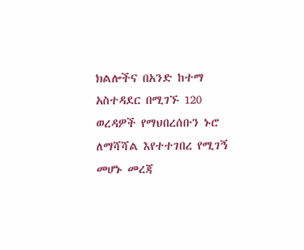ክልሎችና በአንድ ከተማ አስተዳደር በሚገኙ 120 ወረዳዎች የማህበረሰቡን ኑሮ ለማሻሻል እየተተገበረ የሚገኝ መሆኑ መረጃ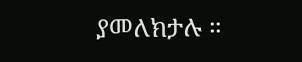ያመለክታሉ ።